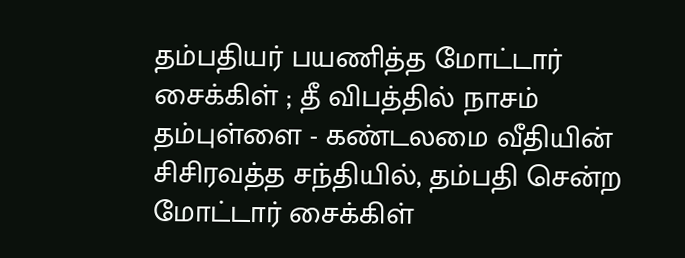தம்பதியர் பயணித்த மோட்டார் சைக்கிள் ; தீ விபத்தில் நாசம்
தம்புள்ளை - கண்டலமை வீதியின் சிசிரவத்த சந்தியில், தம்பதி சென்ற மோட்டார் சைக்கிள்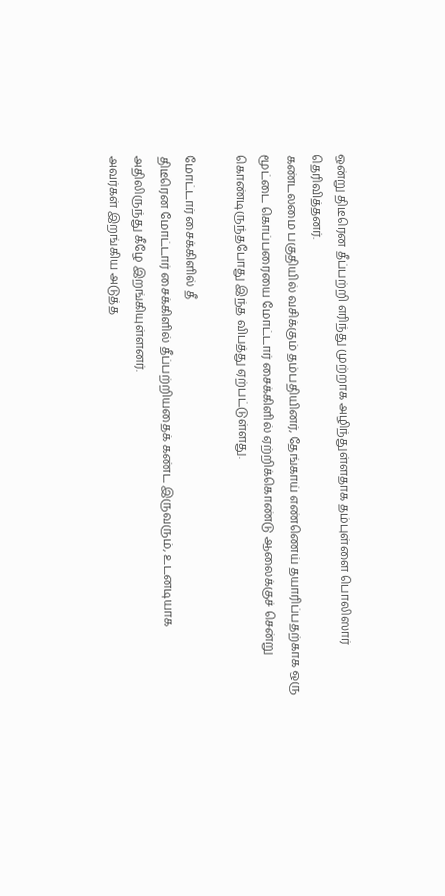ஒன்று திடீரென தீப்பற்றி எரிந்து முற்றாக அழிந்துள்ளதாக தம்புள்ளை பொலிஸார் தெரிவித்தனர்.
கண்டலமை பகுதியில் வசிக்கும் தம்பதியினர், தேங்காய் எண்ணெய் தயாரிப்பதற்காக ஒரு மூட்டை கொப்பரையை மோட்டார் சைக்கிளில் ஏற்றிக்கொண்டு ஆலைக்குச் சென்று கொண்டிருந்தபோது இந்த விபத்து ஏற்பட்டுள்ளது.

மோட்டார் சைக்கிளில் தீ
திடீரென மோட்டார் சைக்கிளில் தீப்பற்றியதைக் கண்ட இருவரும், உடனடியாக அதிலிருந்து கீழே இறங்கியுள்ளனர்.
அவர்கள் இறங்கிய அடுத்த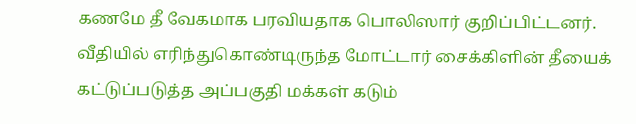கணமே தீ வேகமாக பரவியதாக பொலிஸார் குறிப்பிட்டனர்.
வீதியில் எரிந்துகொண்டிருந்த மோட்டார் சைக்கிளின் தீயைக் கட்டுப்படுத்த அப்பகுதி மக்கள் கடும்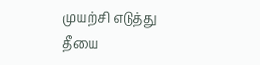முயற்சி எடுத்து தீயை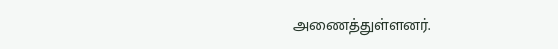அணைத்துள்ளனர்.